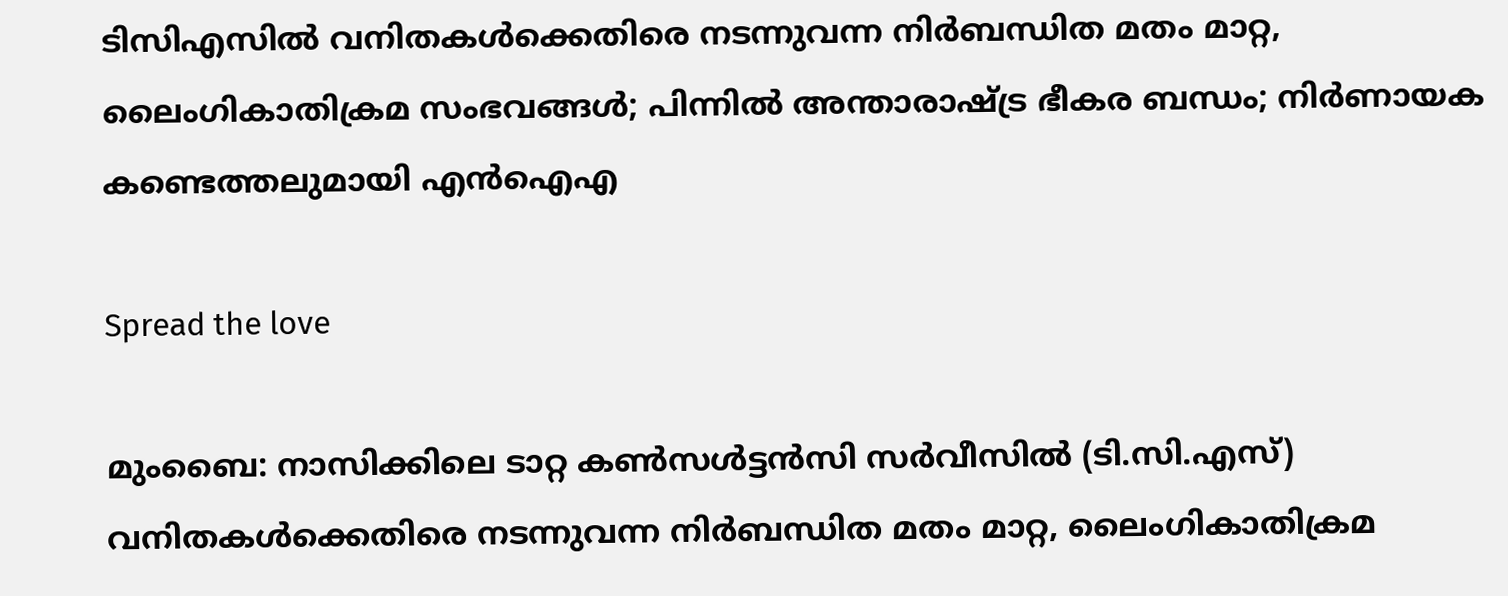ടിസിഎസിൽ വനിതകള്‍ക്കെതിരെ നടന്നുവന്ന നിർബന്ധിത മതം മാറ്റ, ലൈംഗികാതിക്രമ സംഭവങ്ങൾ; പിന്നിൽ അന്താരാഷ്ട്ര ഭീകര ബന്ധം; നിർണായക കണ്ടെത്തലുമായി എൻഐഎ

Spread the love

മുംബൈ: നാസിക്കിലെ ടാറ്റ കണ്‍സള്‍ട്ടൻസി സർവീസില്‍ (ടി.സി.എസ്) വനിതകള്‍ക്കെതിരെ നടന്നുവന്ന നിർബന്ധിത മതം മാറ്റ, ലൈംഗികാതിക്രമ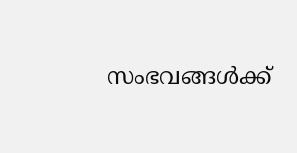സംഭവങ്ങൾക്ക്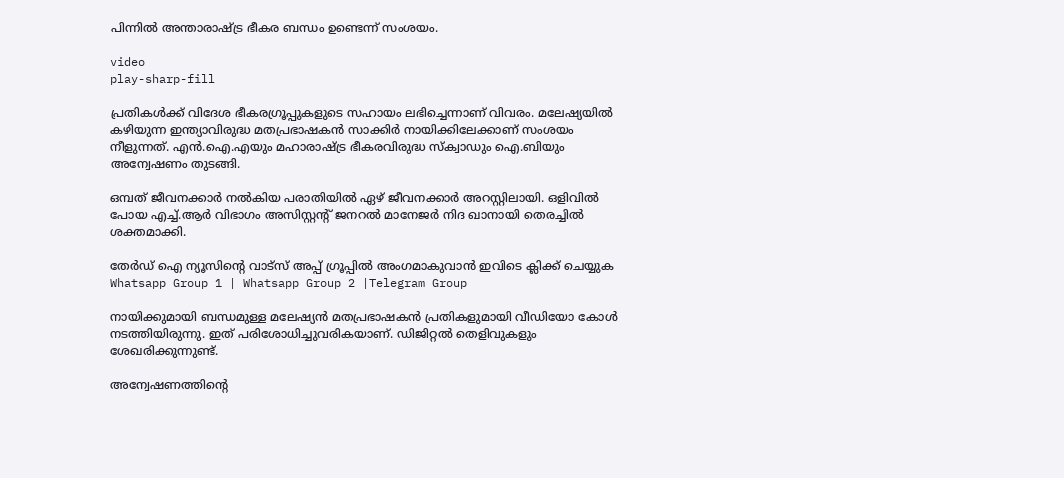പിന്നിൽ അന്താരാഷ്ട്ര ഭീകര ബന്ധം ഉണ്ടെന്ന് സംശയം.

video
play-sharp-fill

പ്രതികള്‍ക്ക് വിദേശ ഭീകരഗ്രൂപ്പുകളുടെ സഹായം ലഭിച്ചെന്നാണ് വിവരം. മലേഷ്യയില്‍ കഴിയുന്ന ഇന്ത്യാവിരുദ്ധ മതപ്രഭാഷകൻ സാക്കിർ നായിക്കിലേക്കാണ് സംശയം നീളുന്നത്. എൻ.ഐ.എയും മഹാരാഷ്ട്ര ഭീകരവിരുദ്ധ സ്‌ക്വാഡും ഐ.ബിയും അന്വേഷണം തുടങ്ങി.

ഒമ്പത് ജീവനക്കാർ നല്‍കിയ പരാതിയില്‍ ഏഴ് ജീവനക്കാർ അറസ്റ്റിലായി. ഒളിവില്‍ പോയ എച്ച്‌.ആർ വിഭാഗം അസിസ്റ്റന്റ് ജനറല്‍ മാനേജർ നിദ ഖാനായി തെരച്ചില്‍ ശക്തമാക്കി.

തേർഡ് ഐ ന്യൂസിന്റെ വാട്സ് അപ്പ് ഗ്രൂപ്പിൽ അംഗമാകുവാൻ ഇവിടെ ക്ലിക്ക് ചെയ്യുക
Whatsapp Group 1 | Whatsapp Group 2 |Telegram Group

നായിക്കുമായി ബന്ധമുള്ള മലേഷ്യൻ മതപ്രഭാഷകൻ പ്രതികളുമായി വീഡിയോ കോൾ നടത്തിയിരുന്നു. ഇത് പരിശോധിച്ചുവരികയാണ്. ഡിജിറ്റല്‍ തെളിവുകളും ശേഖരിക്കുന്നുണ്ട്.

അന്വേഷണത്തിന്റെ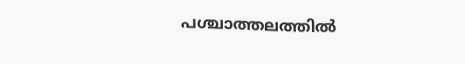പശ്ചാത്തലത്തില്‍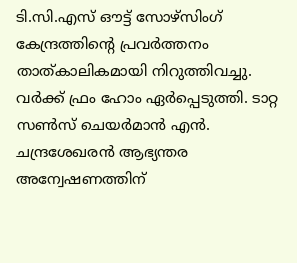ടി.സി.എസ് ഔട്ട് സോഴ്സിംഗ് കേന്ദ്രത്തിന്റെ പ്രവർത്തനം താത്കാലികമായി നിറുത്തിവച്ചു. വർക്ക് ഫ്രം ഹോം ഏർപ്പെടുത്തി. ടാറ്റ സണ്‍സ് ചെയർമാൻ എൻ. ചന്ദ്രശേഖരൻ ആഭ്യന്തര അന്വേഷണത്തിന്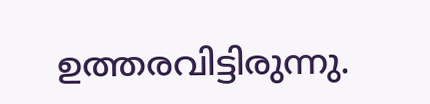ഉത്തരവിട്ടിരുന്നു.